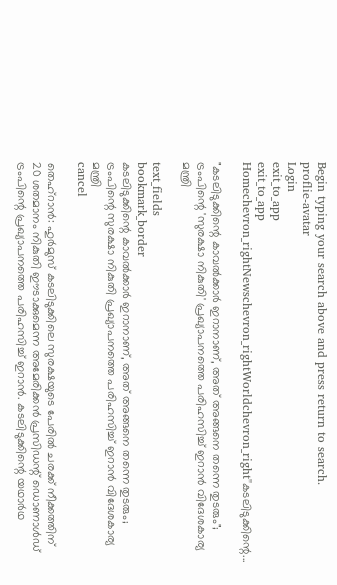Begin typing your search above and press return to search.
proflie-avatar
Login
exit_to_app
exit_to_app
Homechevron_rightNewschevron_rightWorldchevron_right"കടലിടുക്കിന്റെ...

"കടലിടുക്കിന്റെ കാവൽക്കാർ ഇറാനാണ്, അത് അങ്ങനെ തന്നെ തുടരും"; ട്രംപിന്റെ 'സുരക്ഷാ നികുതി' പ്രഖ്യാപനത്തെ പരിഹസിച്ച് ഇറാൻ വിദേശകാര്യ മന്ത്രി

text_fields
bookmark_border
കടലിടുക്കിന്റെ കാവൽക്കാർ ഇറാനാണ്, അത് അങ്ങനെ തന്നെ തുടരും; ട്രംപിന്റെ സുരക്ഷാ നികുതി പ്രഖ്യാപനത്തെ പരിഹസിച്ച് ഇറാൻ വിദേശകാര്യ മന്ത്രി
cancel

തെഹ്‌റാൻ: ഹുർമുസ് കടലിടുക്കിലെ സുരക്ഷയുടെ പേരിൽ ചരക്ക് നീക്കത്തിന് 20 ശതമാനം നികുതി ഈടാക്കുമെന്ന അമേരിക്കൻ പ്രസിഡന്റ് ഡൊണാൾഡ് ട്രംപിന്റെ പ്രഖ്യാപനത്തെ പരിഹസിച്ച് ഇറാൻ. കടലിടുക്കിന്റെ യഥാർഥ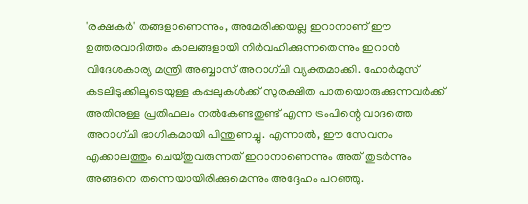'രക്ഷകർ' തങ്ങളാണെന്നും, അമേരിക്കയല്ല ഇറാനാണ് ഈ ഉത്തരവാദിത്തം കാലങ്ങളായി നിർവഹിക്കുന്നതെന്നും ഇറാൻ വിദേശകാര്യ മന്ത്രി അബ്ബാസ് അറാഗ്ചി വ്യക്തമാക്കി. ഹോർമുസ് കടലിടുക്കിലൂടെയുള്ള കപ്പലുകൾക്ക് സുരക്ഷിത പാതയൊരുക്കുന്നവർക്ക് അതിനുള്ള പ്രതിഫലം നൽകേണ്ടതുണ്ട് എന്ന ട്രംപിന്റെ വാദത്തെ അറാഗ്ചി ഭാഗികമായി പിന്തുണച്ചു. എന്നാൽ, ഈ സേവനം എക്കാലത്തും ചെയ്തുവരുന്നത് ഇറാനാണെന്നും അത് തുടർന്നും അങ്ങനെ തന്നെയായിരിക്കുമെന്നും അദ്ദേഹം പറഞ്ഞു.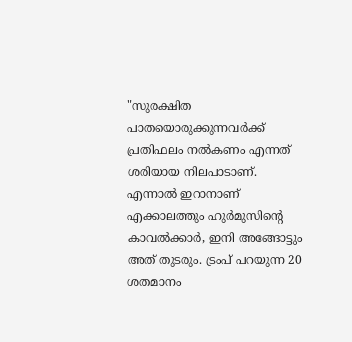"സുരക്ഷിത പാതയൊരുക്കുന്നവർക്ക് പ്രതിഫലം നൽകണം എന്നത് ശരിയായ നിലപാടാണ്. എന്നാൽ ഇറാനാണ് എക്കാലത്തും ഹുർമുസിന്‍റെ കാവൽക്കാർ, ഇനി അങ്ങോട്ടും അത് തുടരും. ട്രംപ് പറയുന്ന 20 ശതമാനം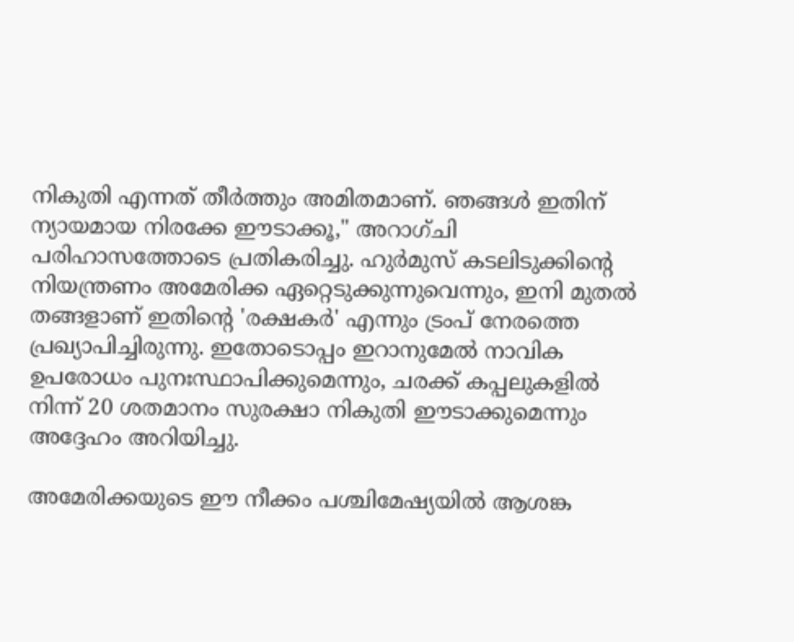നികുതി എന്നത് തീർത്തും അമിതമാണ്. ഞങ്ങൾ ഇതിന് ന്യായമായ നിരക്കേ ഈടാക്കൂ," അറാഗ്ചി പരിഹാസത്തോടെ പ്രതികരിച്ചു. ഹുർമുസ് കടലിടുക്കിന്റെ നിയന്ത്രണം അമേരിക്ക ഏറ്റെടുക്കുന്നുവെന്നും, ഇനി മുതൽ തങ്ങളാണ് ഇതിന്റെ 'രക്ഷകർ' എന്നും ട്രംപ് നേരത്തെ പ്രഖ്യാപിച്ചിരുന്നു. ഇതോടൊപ്പം ഇറാനുമേൽ നാവിക ഉപരോധം പുനഃസ്ഥാപിക്കുമെന്നും, ചരക്ക് കപ്പലുകളിൽ നിന്ന് 20 ശതമാനം സുരക്ഷാ നികുതി ഈടാക്കുമെന്നും അദ്ദേഹം അറിയിച്ചു.

അമേരിക്കയുടെ ഈ നീക്കം പശ്ചിമേഷ്യയിൽ ആശങ്ക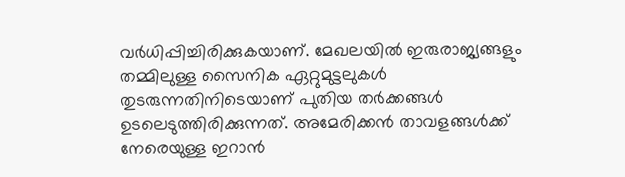വർധിപ്പിച്ചിരിക്കുകയാണ്. മേഖലയിൽ ഇരുരാജ്യങ്ങളും തമ്മിലുള്ള സൈനിക ഏറ്റുമുട്ടലുകൾ തുടരുന്നതിനിടെയാണ് പുതിയ തർക്കങ്ങൾ ഉടലെടുത്തിരിക്കുന്നത്. അമേരിക്കൻ താവളങ്ങൾക്ക് നേരെയുള്ള ഇറാൻ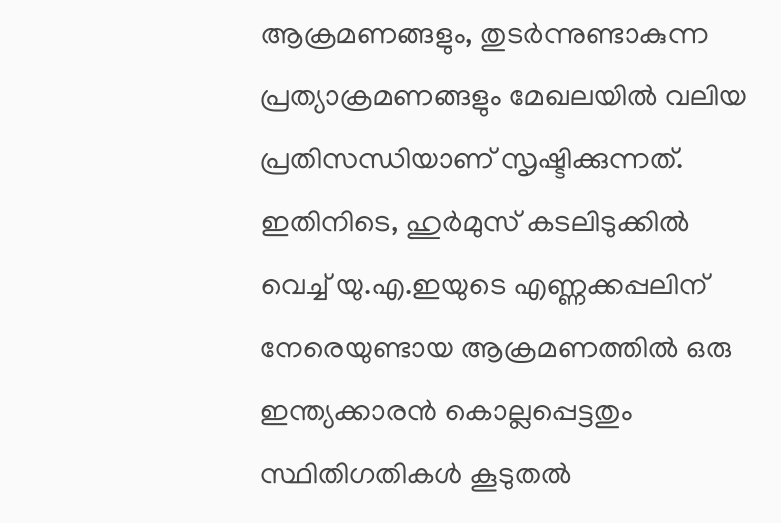ആക്രമണങ്ങളും, തുടർന്നുണ്ടാകുന്ന പ്രത്യാക്രമണങ്ങളും മേഖലയിൽ വലിയ പ്രതിസന്ധിയാണ് സൃഷ്ടിക്കുന്നത്. ഇതിനിടെ, ഹുർമുസ് കടലിടുക്കിൽ വെച്ച് യു.എ.ഇയുടെ എണ്ണക്കപ്പലിന് നേരെയുണ്ടായ ആക്രമണത്തിൽ ഒരു ഇന്ത്യക്കാരൻ കൊല്ലപ്പെട്ടതും സ്ഥിതിഗതികൾ കൂടുതൽ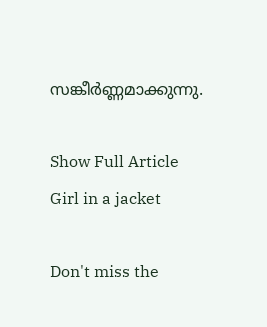സങ്കീർണ്ണമാക്കുന്നു.

Show Full Article
Girl in a jacket

Don't miss the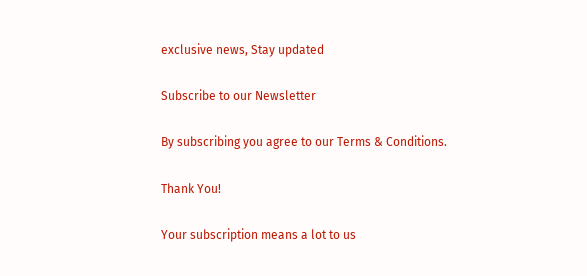exclusive news, Stay updated

Subscribe to our Newsletter

By subscribing you agree to our Terms & Conditions.

Thank You!

Your subscription means a lot to us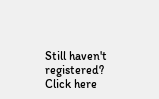Still haven't registered? Click here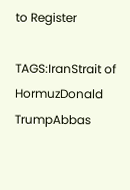to Register

TAGS:IranStrait of HormuzDonald TrumpAbbas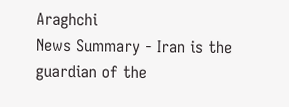Araghchi
News Summary - Iran is the guardian of the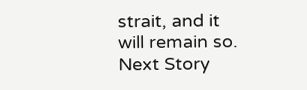strait, and it will remain so.
Next Story